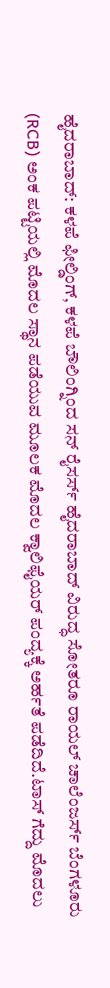ಹೈದರಾಬಾದ್: ಕಳಪೆ ಫೀಲ್ಡಿಂಗ್, ಕಳಪೆ ಬೌಲಿಂಗ್ನಿಂದ ಸನ್ ರೈಸರ್ಸ್ ಹೈದರಾಬಾದ್ ವಿರುದ್ಧ ಸೋತರೂ ರಾಯಲ್ ಚಾಲೆಂಜರ್ಸ್ ಬೆಂಗಳೂರು (RCB) ಅಂಕ ಪಟ್ಟಿಯಲ್ಲಿ ಮೊದಲ ಸ್ಥಾನ ಪಡೆಯುವ ಮೂಲಕ ಮೊದಲ ಕ್ವಾಲಿಫೈಯರ್ ಪಂದ್ಯಕ್ಕೆ ಅರ್ಹತೆ ಪಡೆದಿದೆ.ಟಾಸ್ ಗೆದ್ದು ಮೊದಲು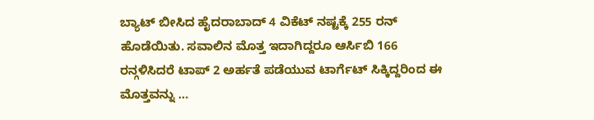ಬ್ಯಾಟ್ ಬೀಸಿದ ಹೈದರಾಬಾದ್ 4 ವಿಕೆಟ್ ನಷ್ಟಕ್ಕೆ 255 ರನ್ ಹೊಡೆಯಿತು. ಸವಾಲಿನ ಮೊತ್ತ ಇದಾಗಿದ್ದರೂ ಆರ್ಸಿಬಿ 166 ರನ್ಗಳಿಸಿದರೆ ಟಾಪ್ 2 ಅರ್ಹತೆ ಪಡೆಯುವ ಟಾರ್ಗೆಟ್ ಸಿಕ್ಕಿದ್ದರಿಂದ ಈ ಮೊತ್ತವನ್ನು …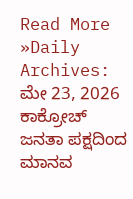Read More »Daily Archives: ಮೇ 23, 2026
ಕಾಕ್ರೋಚ್ ಜನತಾ ಪಕ್ಷದಿಂದ ಮಾನವ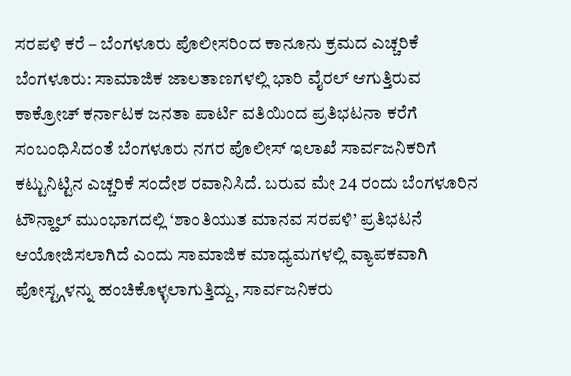ಸರಪಳಿ ಕರೆ – ಬೆಂಗಳೂರು ಪೊಲೀಸರಿಂದ ಕಾನೂನು ಕ್ರಮದ ಎಚ್ಚರಿಕೆ
ಬೆಂಗಳೂರು: ಸಾಮಾಜಿಕ ಜಾಲತಾಣಗಳಲ್ಲಿ ಭಾರಿ ವೈರಲ್ ಆಗುತ್ತಿರುವ ಕಾಕ್ರೋಚ್ ಕರ್ನಾಟಕ ಜನತಾ ಪಾರ್ಟಿ ವತಿಯಿಂದ ಪ್ರತಿಭಟನಾ ಕರೆಗೆ ಸಂಬಂಧಿಸಿದಂತೆ ಬೆಂಗಳೂರು ನಗರ ಪೊಲೀಸ್ ಇಲಾಖೆ ಸಾರ್ವಜನಿಕರಿಗೆ ಕಟ್ಟುನಿಟ್ಟಿನ ಎಚ್ಚರಿಕೆ ಸಂದೇಶ ರವಾನಿಸಿದೆ. ಬರುವ ಮೇ 24 ರಂದು ಬೆಂಗಳೂರಿನ ಟೌನ್ಹಾಲ್ ಮುಂಭಾಗದಲ್ಲಿ ‘ಶಾಂತಿಯುತ ಮಾನವ ಸರಪಳಿ’ ಪ್ರತಿಭಟನೆ ಆಯೋಜಿಸಲಾಗಿದೆ ಎಂದು ಸಾಮಾಜಿಕ ಮಾಧ್ಯಮಗಳಲ್ಲಿ ವ್ಯಾಪಕವಾಗಿ ಪೋಸ್ಟ್ಗಳನ್ನು ಹಂಚಿಕೊಳ್ಳಲಾಗುತ್ತಿದ್ದು, ಸಾರ್ವಜನಿಕರು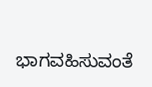ಭಾಗವಹಿಸುವಂತೆ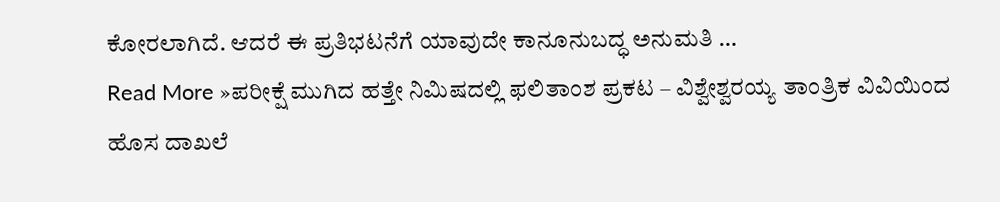ಕೋರಲಾಗಿದೆ. ಆದರೆ ಈ ಪ್ರತಿಭಟನೆಗೆ ಯಾವುದೇ ಕಾನೂನುಬದ್ಧ ಅನುಮತಿ …
Read More »ಪರೀಕ್ಷೆ ಮುಗಿದ ಹತ್ತೇ ನಿಮಿಷದಲ್ಲಿ ಫಲಿತಾಂಶ ಪ್ರಕಟ – ವಿಶ್ವೇಶ್ವರಯ್ಯ ತಾಂತ್ರಿಕ ವಿವಿಯಿಂದ ಹೊಸ ದಾಖಲೆ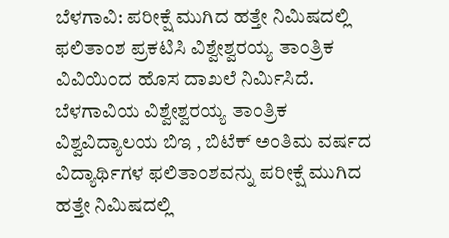ಬೆಳಗಾವಿ: ಪರೀಕ್ಷೆ ಮುಗಿದ ಹತ್ತೇ ನಿಮಿಷದಲ್ಲಿ ಫಲಿತಾಂಶ ಪ್ರಕಟಿಸಿ ವಿಶ್ವೇಶ್ವರಯ್ಯ ತಾಂತ್ರಿಕ ವಿವಿಯಿಂದ ಹೊಸ ದಾಖಲೆ ನಿರ್ಮಿಸಿದೆ. ಬೆಳಗಾವಿಯ ವಿಶ್ವೇಶ್ವರಯ್ಯ ತಾಂತ್ರಿಕ ವಿಶ್ವವಿದ್ಯಾಲಯ ಬಿಇ , ಬಿಟೆಕ್ ಅಂತಿಮ ವರ್ಷದ ವಿದ್ಯಾರ್ಥಿಗಳ ಫಲಿತಾಂಶವನ್ನು ಪರೀಕ್ಷೆ ಮುಗಿದ ಹತ್ತೇ ನಿಮಿಷದಲ್ಲಿ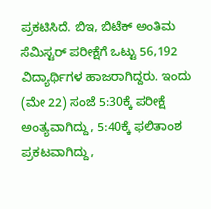ಪ್ರಕಟಿಸಿದೆ. ಬಿಇ, ಬಿಟೆಕ್ ಅಂತಿಮ ಸೆಮಿಸ್ಟರ್ ಪರೀಕ್ಷೆಗೆ ಒಟ್ಟು 56,192 ವಿದ್ಯಾರ್ಥಿಗಳ ಹಾಜರಾಗಿದ್ದರು. ಇಂದು (ಮೇ 22) ಸಂಜೆ 5:30ಕ್ಕೆ ಪರೀಕ್ಷೆ ಅಂತ್ಯವಾಗಿದ್ದು, 5:40ಕ್ಕೆ ಫಲಿತಾಂಶ ಪ್ರಕಟವಾಗಿದ್ದು,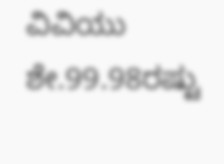ವಿವಿಯು ಶೇ.99.98ರಷ್ಟು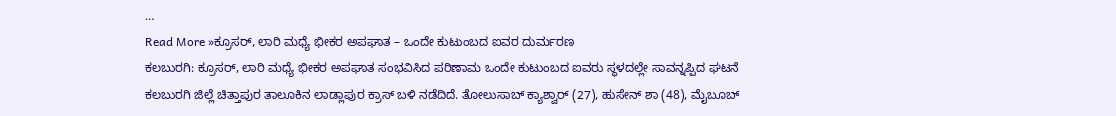…
Read More »ಕ್ರೂಸರ್, ಲಾರಿ ಮಧ್ಯೆ ಭೀಕರ ಅಪಘಾತ – ಒಂದೇ ಕುಟುಂಬದ ಐವರ ದುರ್ಮರಣ
ಕಲಬುರಗಿ: ಕ್ರೂಸರ್, ಲಾರಿ ಮಧ್ಯೆ ಭೀಕರ ಅಪಘಾತ ಸಂಭವಿಸಿದ ಪರಿಣಾಮ ಒಂದೇ ಕುಟುಂಬದ ಐವರು ಸ್ಥಳದಲ್ಲೇ ಸಾವನ್ನಪ್ಪಿದ ಘಟನೆ ಕಲಬುರಗಿ ಜಿಲ್ಲೆ ಚಿತ್ತಾಪುರ ತಾಲೂಕಿನ ಲಾಡ್ಲಾಪುರ ಕ್ರಾಸ್ ಬಳಿ ನಡೆದಿದೆ. ತೋಲುಸಾಬ್ ಕ್ಯಾಶ್ವಾರ್ (27), ಹುಸೇನ್ ಶಾ (48), ಮೈಬೂಬ್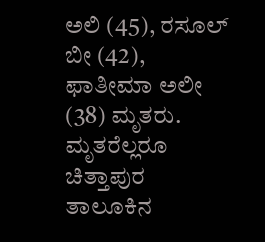ಅಲಿ (45), ರಸೂಲ್ ಬೀ (42), ಫಾತೀಮಾ ಅಲೀ (38) ಮೃತರು. ಮೃತರೆಲ್ಲರೂ ಚಿತ್ತಾಪುರ ತಾಲೂಕಿನ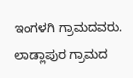ಇಂಗಳಗಿ ಗ್ರಾಮದವರು. ಲಾಡ್ಲಾಪುರ ಗ್ರಾಮದ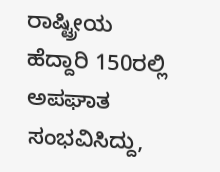ರಾಷ್ಟ್ರೀಯ ಹೆದ್ದಾರಿ 150ರಲ್ಲಿ ಅಪಘಾತ ಸಂಭವಿಸಿದ್ದು,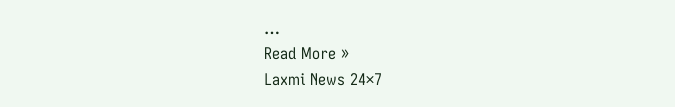…
Read More »
Laxmi News 24×7